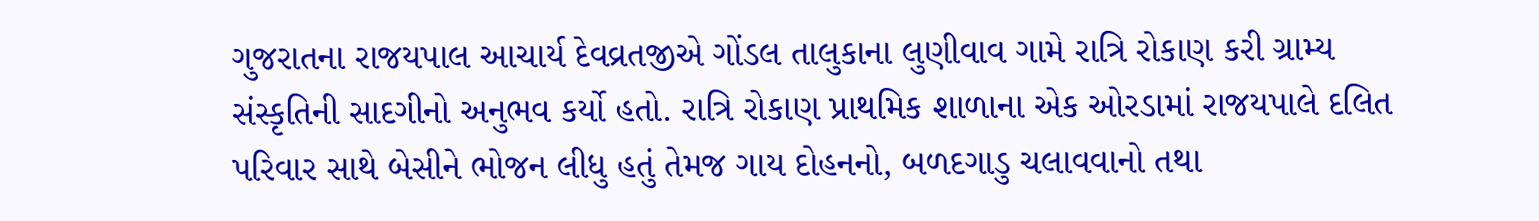ગુજરાતના રાજયપાલ આચાર્ય દેવવ્રતજીએ ગોંડલ તાલુકાના લુણીવાવ ગામે રાત્રિ રોકાણ કરી ગ્રામ્ય સંસ્કૃતિની સાદગીનો અનુભવ કર્યો હતો. રાત્રિ રોકાણ પ્રાથમિક શાળાના એક ઓરડામાં રાજયપાલે દલિત પરિવાર સાથે બેસીને ભોજન લીધુ હતું તેમજ ગાય દોહનનો, બળદગાડુ ચલાવવાનો તથા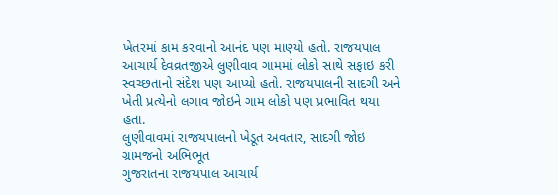ખેતરમાં કામ કરવાનો આનંદ પણ માણ્યો હતો. રાજયપાલ આચાર્ય દેવવ્રતજીએ લુણીવાવ ગામમાં લોકો સાથે સફાઇ કરી સ્વચ્છતાનો સંદેશ પણ આપ્યો હતો. રાજયપાલની સાદગી અને ખેતી પ્રત્યેનો લગાવ જોઇને ગામ લોકો પણ પ્રભાવિત થયા હતા.
લુણીવાવમાં રાજયપાલનો ખેડૂત અવતાર, સાદગી જોઇ ગ્રામજનો અભિભૂત
ગુજરાતના રાજયપાલ આચાર્ય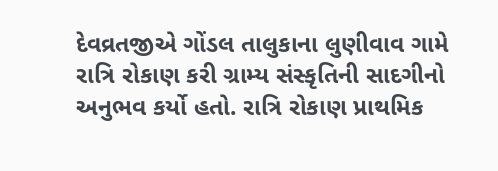દેવવ્રતજીએ ગોંડલ તાલુકાના લુણીવાવ ગામે રાત્રિ રોકાણ કરી ગ્રામ્ય સંસ્કૃતિની સાદગીનો અનુભવ કર્યો હતો. રાત્રિ રોકાણ પ્રાથમિક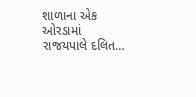શાળાના એક ઓરડામાં રાજયપાલે દલિત…